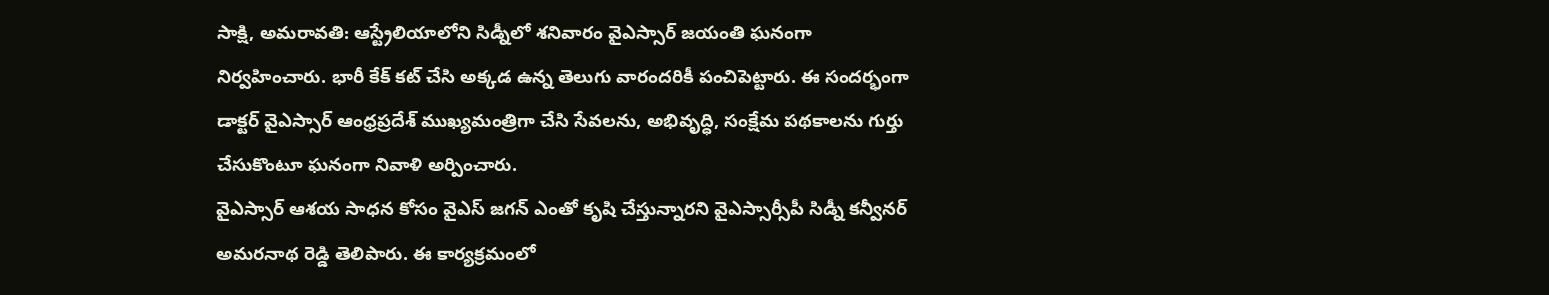సాక్షి, అమరావతి: ఆస్ట్రేలియాలోని సిడ్నీలో శనివారం వైఎస్సార్ జయంతి ఘనంగా నిర్వహించారు. భారీ కేక్ కట్ చేసి అక్కడ ఉన్న తెలుగు వారందరికీ పంచిపెట్టారు. ఈ సందర్భంగా డాక్టర్ వైఎస్సార్ ఆంధ్రప్రదేశ్ ముఖ్యమంత్రిగా చేసి సేవలను, అభివృద్ధి, సంక్షేమ పథకాలను గుర్తు చేసుకొంటూ ఘనంగా నివాళి అర్పించారు.
వైఎస్సార్ ఆశయ సాధన కోసం వైఎస్ జగన్ ఎంతో కృషి చేస్తున్నారని వైఎస్సార్సీపీ సిడ్నీ కన్వీనర్ అమరనాథ రెడ్డి తెలిపారు. ఈ కార్యక్రమంలో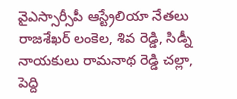వైఎస్సార్సీపీ ఆస్ట్రేలియా నేతలు రాజశేఖర్ లంకెల, శివ రెడ్డి, సిడ్నీ నాయకులు రామనాథ రెడ్డి చల్లా, పెద్ది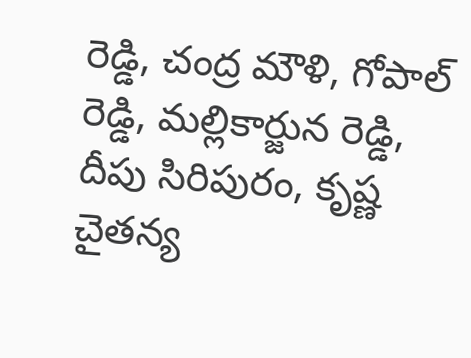రెడ్డి, చంద్ర మౌళి, గోపాల్ రెడ్డి, మల్లికార్జున రెడ్డి, దీపు సిరిపురం, కృష్ణ చైతన్య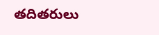తదితరులు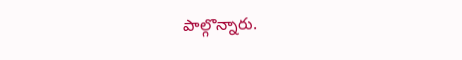పాల్గొన్నారు.